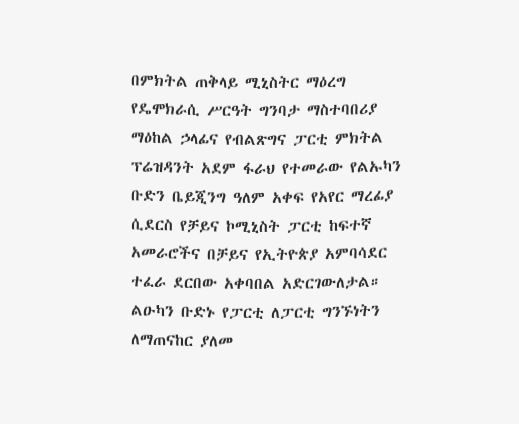በምክትል ጠቅላይ ሚኒስትር ማዕረግ የዴሞክራሲ ሥርዓት ግንባታ ማስተባበሪያ ማዕከል ኃላፊና የብልጽግና ፓርቲ ምክትል ፕሬዝዳንት አደም ፋራህ የተመራው የልኡካን ቡድን ቤይጂንግ ዓለም አቀፍ የአየር ማረፊያ ሲደርስ የቻይና ኮሚኒስት ፓርቲ ከፍተኛ አመራሮችና በቻይና የኢትዮጵያ አምባሳደር ተፈራ ደርበው አቀባበል አድርገውለታል።
ልዑካን ቡድኑ የፓርቲ ለፓርቲ ግንኙነትን ለማጠናከር ያለመ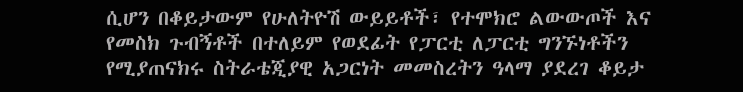ሲሆን በቆይታውም የሁለትዮሽ ውይይቶች፣ የተሞክሮ ልውውጦች እና የመስክ ጉብኝቶች በተለይም የወደፊት የፓርቲ ለፓርቲ ግንኙነቶችን የሚያጠናክሩ ስትራቴጂያዊ አጋርነት መመስረትን ዓላማ ያደረገ ቆይታ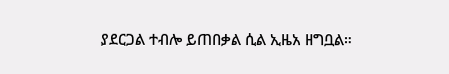ያደርጋል ተብሎ ይጠበቃል ሲል ኢዜአ ዘግቧል።